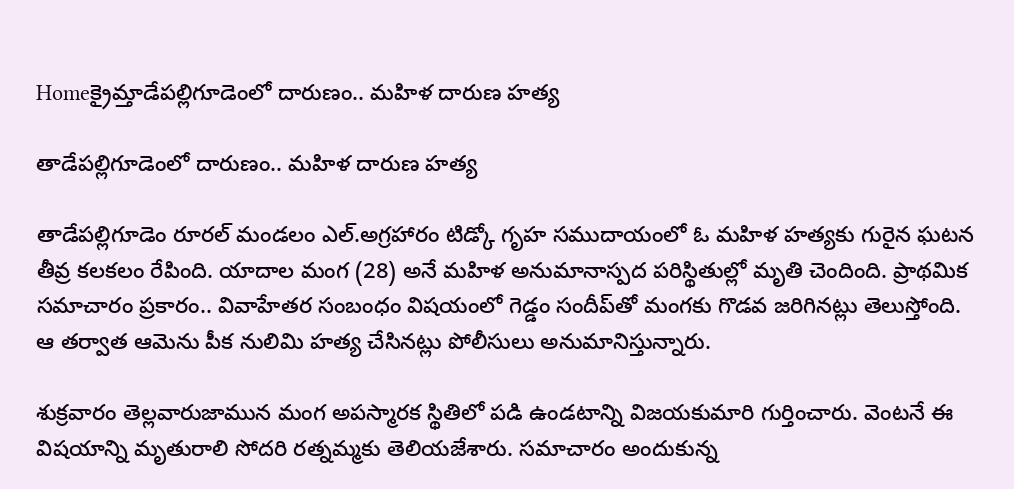Homeక్రైమ్తాడేపల్లిగూడెంలో దారుణం.. మహిళ దారుణ హత్య

తాడేపల్లిగూడెంలో దారుణం.. మహిళ దారుణ హత్య

తాడేపల్లిగూడెం రూరల్‌ మండలం ఎల్‌.అగ్రహారం టిడ్కో గృహ సముదాయంలో ఓ మహిళ హత్యకు గురైన ఘటన తీవ్ర కలకలం రేపింది. యాదాల మంగ (28) అనే మహిళ అనుమానాస్పద పరిస్థితుల్లో మృతి చెందింది. ప్రాథమిక సమాచారం ప్రకారం.. వివాహేతర సంబంధం విషయంలో గెడ్డం సందీప్‌తో మంగకు గొడవ జరిగినట్లు తెలుస్తోంది. ఆ తర్వాత ఆమెను పీక నులిమి హత్య చేసినట్లు పోలీసులు అనుమానిస్తున్నారు.

శుక్రవారం తెల్లవారుజామున మంగ అపస్మారక స్థితిలో పడి ఉండటాన్ని విజయకుమారి గుర్తించారు. వెంటనే ఈ విషయాన్ని మృతురాలి సోదరి రత్నమ్మకు తెలియజేశారు. సమాచారం అందుకున్న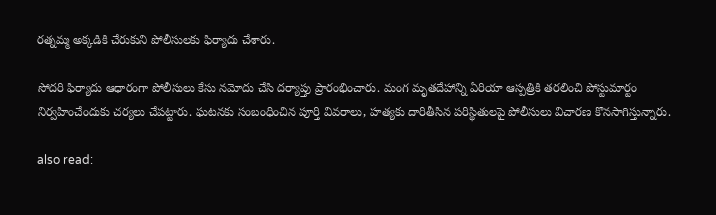రత్నమ్మ అక్కడికి చేరుకుని పోలీసులకు ఫిర్యాదు చేశారు.

సోదరి ఫిర్యాదు ఆధారంగా పోలీసులు కేసు నమోదు చేసి దర్యాప్తు ప్రారంభించారు. మంగ మృతదేహాన్ని ఏరియా ఆస్పత్రికి తరలించి పోస్టుమార్టం నిర్వహించేందుకు చర్యలు చేపట్టారు. ఘటనకు సంబంధించిన పూర్తి వివరాలు, హత్యకు దారితీసిన పరిస్థితులపై పోలీసులు విచారణ కొనసాగిస్తున్నారు.

also read: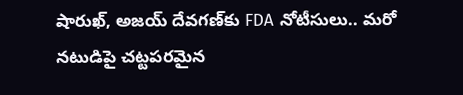షారుఖ్, అజయ్ దేవగణ్‌కు FDA నోటీసులు.. మరో నటుడిపై చట్టపరమైన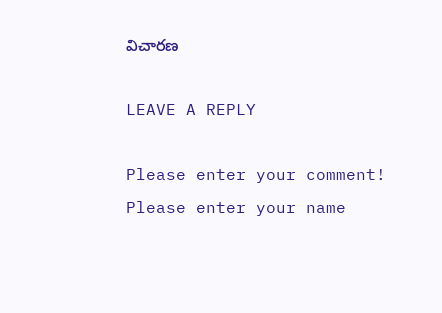విచారణ

LEAVE A REPLY

Please enter your comment!
Please enter your name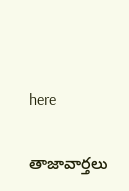here

తాజావార్తలు